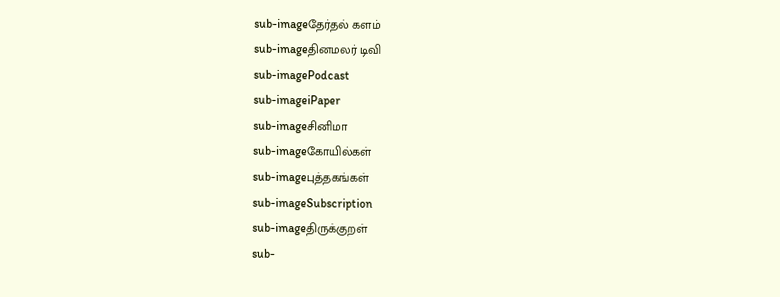sub-imageதேர்தல் களம்
sub-imageதினமலர் டிவி
sub-imagePodcast
sub-imageiPaper
sub-imageசினிமா
sub-imageகோயில்கள்
sub-imageபுத்தகங்கள்
sub-imageSubscription
sub-imageதிருக்குறள்
sub-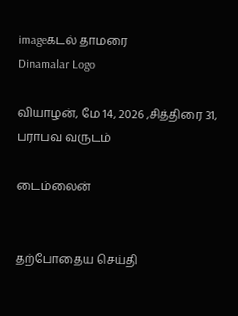imageகடல் தாமரை
Dinamalar Logo

வியாழன், மே 14, 2026 ,சித்திரை 31, பராபவ வருடம்

டைம்லைன்


தற்போதைய செய்தி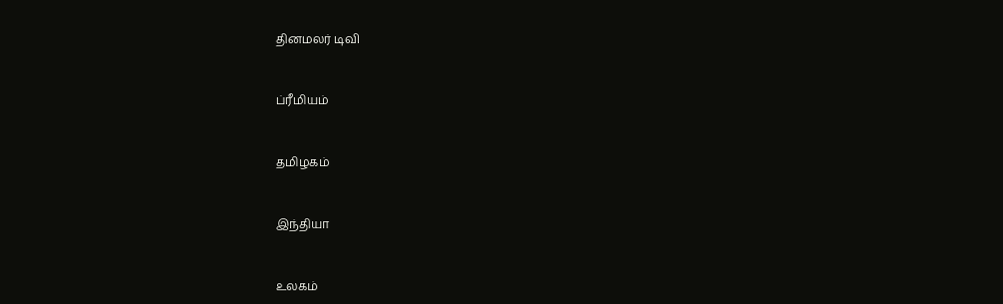தினமலர் டிவி


ப்ரீமியம்


தமிழகம்


இந்தியா


உலகம்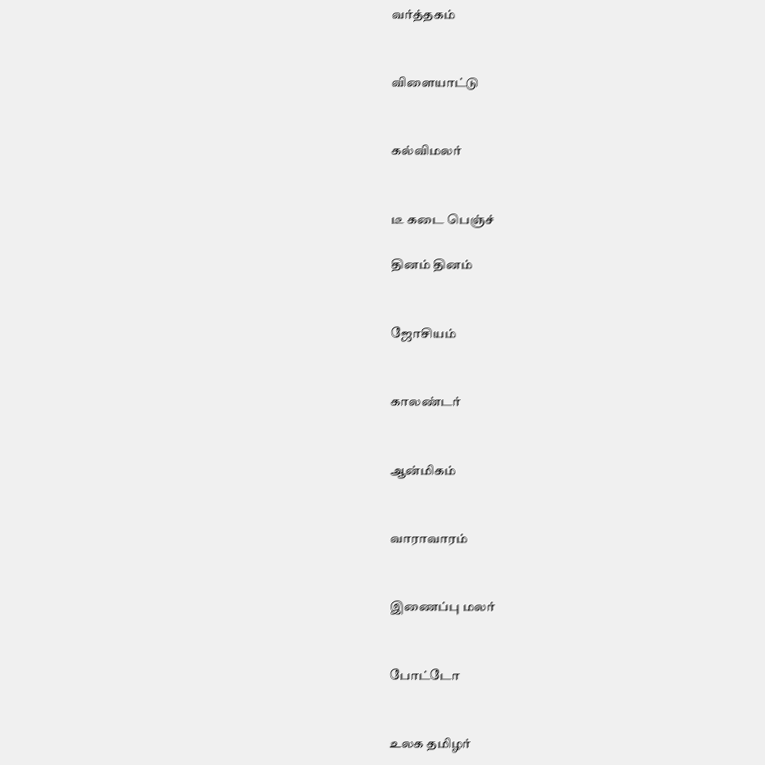வர்த்தகம்


விளையாட்டு


கல்விமலர்


டீ கடை பெஞ்ச்

தினம் தினம்


ஜோசியம்


காலண்டர்


ஆன்மிகம்


வாராவாரம்


இணைப்பு மலர்


போட்டோ


உலக தமிழர்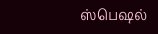ஸ்பெஷல்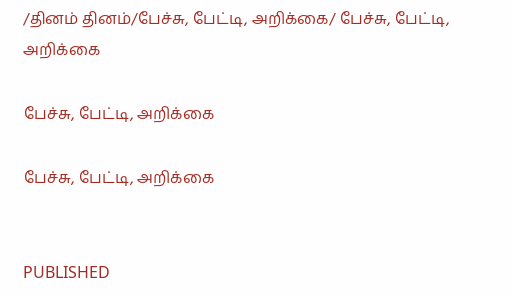/தினம் தினம்/பேச்சு, பேட்டி, அறிக்கை/ பேச்சு, பேட்டி, அறிக்கை

பேச்சு, பேட்டி, அறிக்கை

பேச்சு, பேட்டி, அறிக்கை


PUBLISHED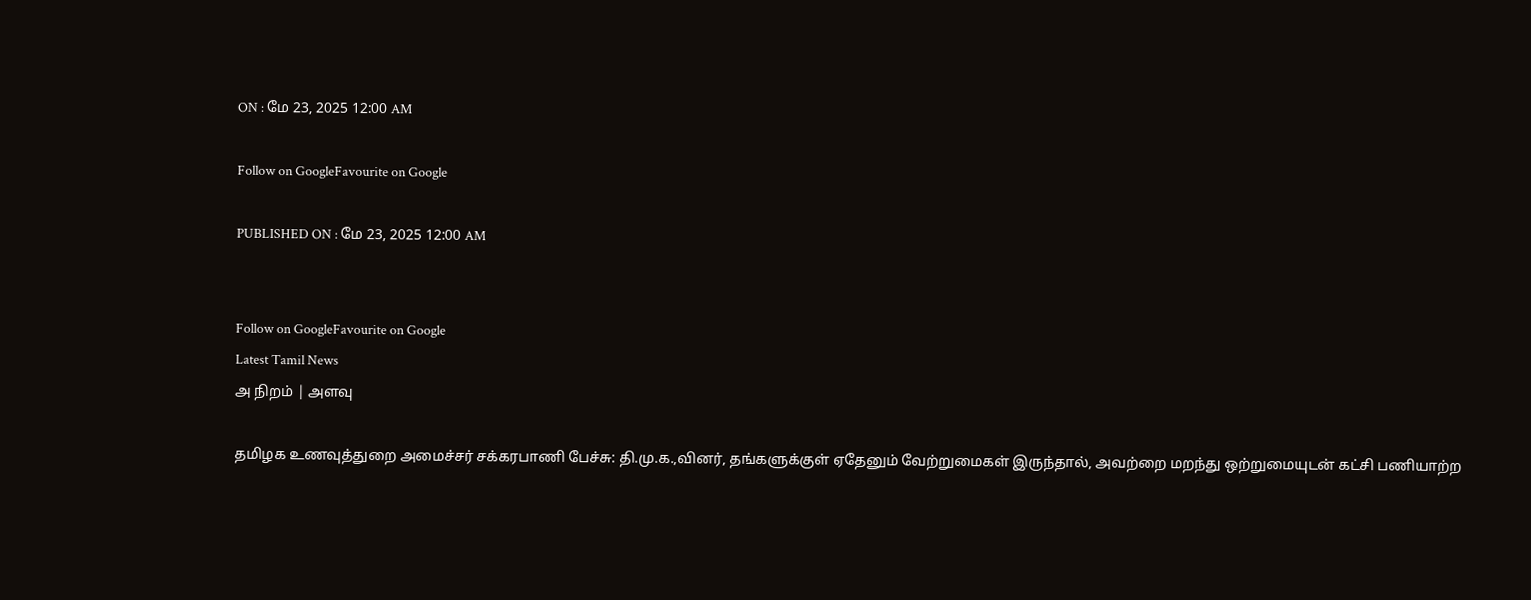ON : மே 23, 2025 12:00 AM

Follow on GoogleFavourite on Google

PUBLISHED ON : மே 23, 2025 12:00 AM


Follow on GoogleFavourite on Google
Latest Tamil News
அ நிறம் | அளவு

தமிழக உணவுத்துறை அமைச்சர் சக்கரபாணி பேச்சு: தி.மு.க.,வினர், தங்களுக்குள் ஏதேனும் வேற்றுமைகள் இருந்தால், அவற்றை மறந்து ஒற்றுமையுடன் கட்சி பணியாற்ற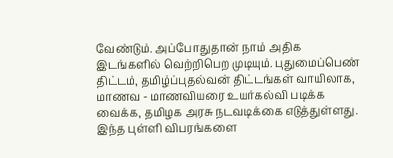வேண்டும். அப்போதுதான் நாம் அதிக இடங்களில் வெற்றிபெற முடியும். புதுமைப்பெண் திட்டம், தமிழ்ப்புதல்வன் திட்டங்கள் வாயிலாக, மாணவ - மாணவியரை உயர்கல்வி படிக்க வைக்க, தமிழக அரசு நடவடிக்கை எடுத்துள்ளது. இந்த புள்ளி விபரங்களை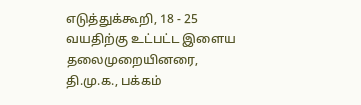எடுத்துக்கூறி, 18 - 25 வயதிற்கு உட்பட்ட இளைய தலைமுறையினரை, தி.மு.க., பக்கம்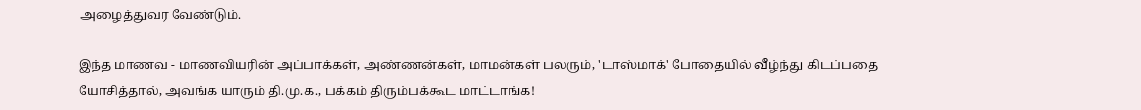அழைத்துவர வேண்டும்.

இந்த மாணவ - மாணவியரின் அப்பாக்கள், அண்ணன்கள், மாமன்கள் பலரும், 'டாஸ்மாக்' போதையில் வீழ்ந்து கிடப்பதை யோசித்தால், அவங்க யாரும் தி.மு.க., பக்கம் திரும்பக்கூட மாட்டாங்க!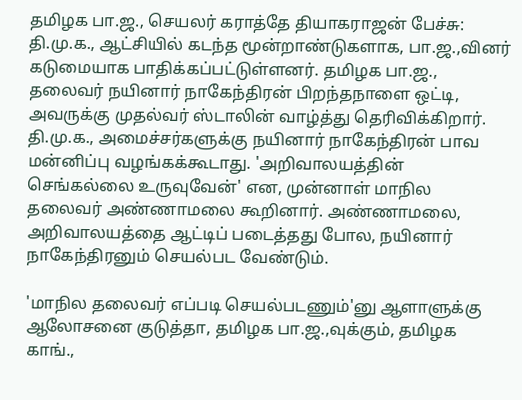தமிழக பா.ஜ., செயலர் கராத்தே தியாகராஜன் பேச்சு: தி.மு.க., ஆட்சியில் கடந்த மூன்றாண்டுகளாக, பா.ஜ.,வினர் கடுமையாக பாதிக்கப்பட்டுள்ளனர். தமிழக பா.ஜ., தலைவர் நயினார் நாகேந்திரன் பிறந்தநாளை ஒட்டி, அவருக்கு முதல்வர் ஸ்டாலின் வாழ்த்து தெரிவிக்கிறார். தி.மு.க., அமைச்சர்களுக்கு நயினார் நாகேந்திரன் பாவ மன்னிப்பு வழங்கக்கூடாது. 'அறிவாலயத்தின் செங்கல்லை உருவுவேன்' என, முன்னாள் மாநில தலைவர் அண்ணாமலை கூறினார். அண்ணாமலை, அறிவாலயத்தை ஆட்டிப் படைத்தது போல, நயினார் நாகேந்திரனும் செயல்பட வேண்டும்.

'மாநில தலைவர் எப்படி செயல்படணும்'னு ஆளாளுக்கு ஆலோசனை குடுத்தா, தமிழக பா.ஜ.,வுக்கும், தமிழக காங்.,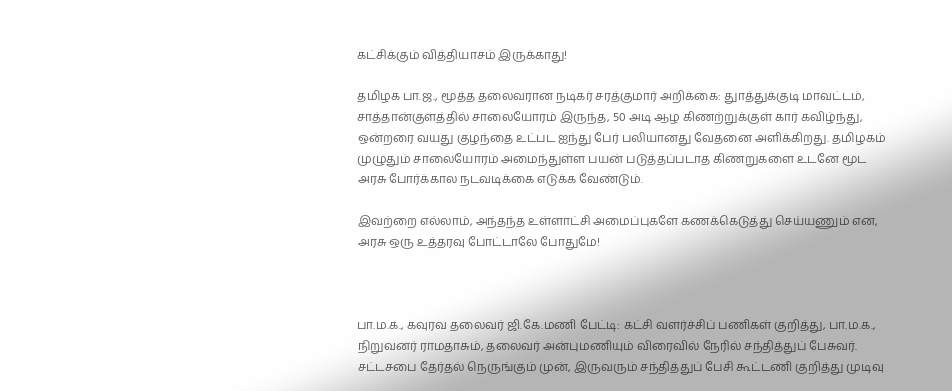கட்சிக்கும் வித்தியாசம் இருக்காது!

தமிழக பா.ஜ., மூத்த தலைவரான நடிகர் சரத்குமார் அறிக்கை: துாத்துக்குடி மாவட்டம், சாத்தான்குளத்தில் சாலையோரம் இருந்த, 50 அடி ஆழ கிணற்றுக்குள் கார் கவிழ்ந்து, ஒன்றரை வயது குழந்தை உட்பட ஐந்து பேர் பலியானது வேதனை அளிக்கிறது. தமிழகம் முழுதும் சாலையோரம் அமைந்துள்ள பயன் படுத்தப்படாத கிணறுகளை உடனே மூட அரசு போர்க்கால நடவடிக்கை எடுக்க வேண்டும்.

இவற்றை எல்லாம், அந்தந்த உள்ளாட்சி அமைப்புகளே கணக்கெடுத்து செய்யணும் என, அரசு ஒரு உத்தரவு போட்டாலே போதுமே!



பா.ம.க., கவுரவ தலைவர் ஜி.கே.மணி பேட்டி: கட்சி வளர்ச்சிப் பணிகள் குறித்து, பா.ம.க., நிறுவனர் ராமதாசும், தலைவர் அன்புமணியும் விரைவில் நேரில் சந்தித்துப் பேசுவர். சட்டசபை தேர்தல் நெருங்கும் முன், இருவரும் சந்தித்துப் பேசி கூட்டணி குறித்து முடிவு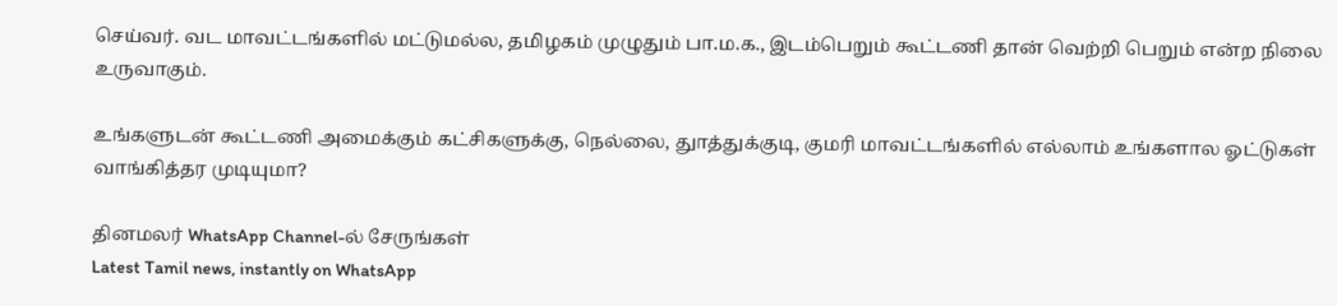செய்வர். வட மாவட்டங்களில் மட்டுமல்ல, தமிழகம் முழுதும் பா.ம.க., இடம்பெறும் கூட்டணி தான் வெற்றி பெறும் என்ற நிலை உருவாகும்.

உங்களுடன் கூட்டணி அமைக்கும் கட்சிகளுக்கு, நெல்லை, துாத்துக்குடி, குமரி மாவட்டங்களில் எல்லாம் உங்களால ஓட்டுகள் வாங்கித்தர முடியுமா?

தினமலர் WhatsApp Channel-ல் சேருங்கள்
Latest Tamil news, instantly on WhatsApp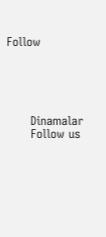Follow





      Dinamalar
      Follow us